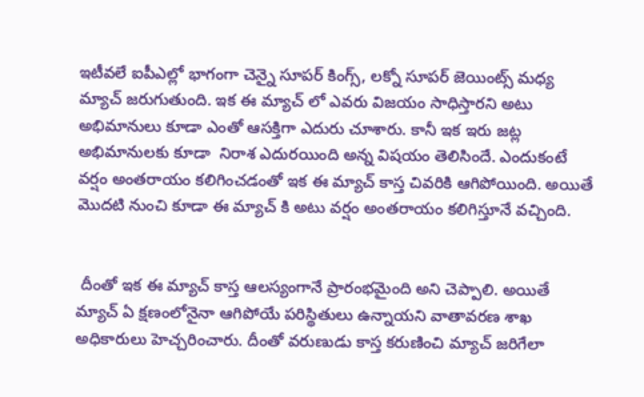ఇటీవలే ఐపీఎల్లో భాగంగా చెన్నై సూపర్ కింగ్స్, లక్నో సూపర్ జెయింట్స్ మధ్య మ్యాచ్ జరుగుతుంది. ఇక ఈ మ్యాచ్ లో ఎవరు విజయం సాధిస్తారని అటు అభిమానులు కూడా ఎంతో ఆసక్తిగా ఎదురు చూశారు. కానీ ఇక ఇరు జట్ల అభిమానులకు కూడా  నిరాశ ఎదురయింది అన్న విషయం తెలిసిందే. ఎందుకంటే వర్షం అంతరాయం కలిగించడంతో ఇక ఈ మ్యాచ్ కాస్త చివరికి ఆగిపోయింది. అయితే మొదటి నుంచి కూడా ఈ మ్యాచ్ కి అటు వర్షం అంతరాయం కలిగిస్తూనే వచ్చింది.


 దీంతో ఇక ఈ మ్యాచ్ కాస్త ఆలస్యంగానే ప్రారంభమైంది అని చెప్పాలి. అయితే మ్యాచ్ ఏ క్షణంలోనైనా ఆగిపోయే పరిస్థితులు ఉన్నాయని వాతావరణ శాఖ అధికారులు హెచ్చరించారు. దీంతో వరుణుడు కాస్త కరుణించి మ్యాచ్ జరిగేలా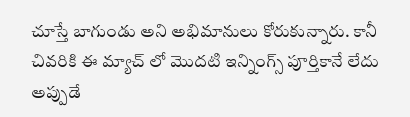చూస్తే బాగుండు అని అభిమానులు కోరుకున్నారు. కానీ చివరికి ఈ మ్యాచ్ లో మొదటి ఇన్నింగ్స్ పూర్తికానే లేదు అప్పుడే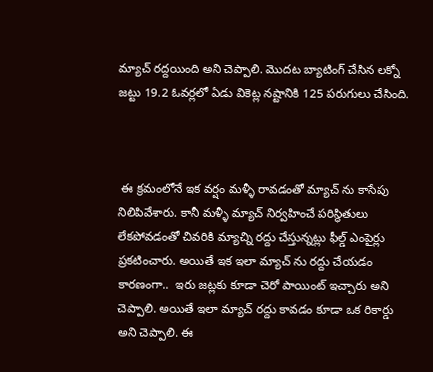మ్యాచ్ రద్దయింది అని చెప్పాలి. మొదట బ్యాటింగ్ చేసిన లక్నో జట్టు 19.2 ఓవర్లలో ఏడు వికెట్ల నష్టానికి 125 పరుగులు చేసింది.



 ఈ క్రమంలోనే ఇక వర్షం మళ్ళీ రావడంతో మ్యాచ్ ను కాసేపు నిలిపివేశారు. కానీ మళ్ళీ మ్యాచ్ నిర్వహించే పరిస్థితులు లేకపోవడంతో చివరికి మ్యాచ్ని రద్దు చేస్తున్నట్లు ఫీల్డ్ ఎంపైర్లు ప్రకటించారు. అయితే ఇక ఇలా మ్యాచ్ ను రద్దు చేయడం కారణంగా..  ఇరు జట్లకు కూడా చెరో పాయింట్ ఇచ్చారు అని చెప్పాలి. అయితే ఇలా మ్యాచ్ రద్దు కావడం కూడా ఒక రికార్డు అని చెప్పాలి. ఈ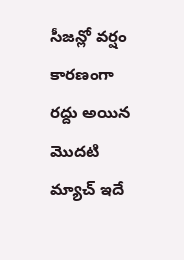సీజన్లో వర్షం కారణంగా రద్దు అయిన మొదటి మ్యాచ్ ఇదే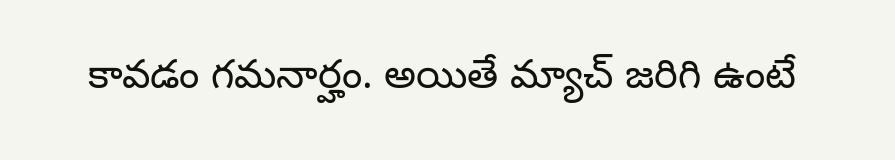కావడం గమనార్హం. అయితే మ్యాచ్ జరిగి ఉంటే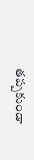తప్పకుండా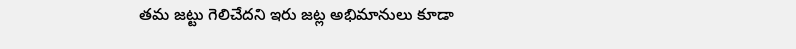తమ జట్టు గెలిచేదని ఇరు జట్ల అభిమానులు కూడా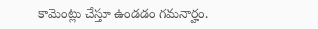కామెంట్లు చేస్తూ ఉండడం గమనార్హం.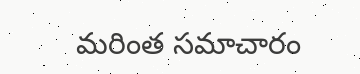మరింత సమాచారం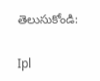తెలుసుకోండి:

Ipl